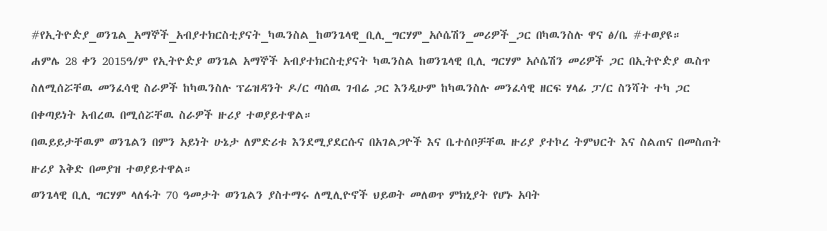#የኢትዮዽያ_ወንጌል_አማኞች_አብያተክርስቲያናት_ካዉንስል_ከወንጌላዊ_ቢሊ_ግርሃም_አሶሴሽን_መሪዎች_ጋር በካዉንስሉ ዋና ፅ/ቤ #ተወያዩ።
ሐምሌ 28 ቀን 2015ዓ/ም የኢትዮዽያ ወንጌል አማኞች አብያተክርስቲያናት ካዉንስል ከወንጌላዊ ቢሊ ግርሃም አሶሴሽን መሪዎች ጋር በኢትዮዽያ ዉስጥ ስለሚሰሯቸዉ መንፈሳዊ ስራዎች ከካዉንስሉ ፕሬዝዳንት ዶ/ር ጣሰዉ ገብሬ ጋር እንዲሁም ከካዉንስሉ መንፈሳዊ ዘርፍ ሃላፊ ፓ/ር ስንሻት ተካ ጋር በቀጣይነት አብረዉ በሚሰሯቸዉ ስራዎች ዙሪያ ተወያይተዋል።
በዉይይታቸዉም ወንጌልን በምን አይነት ሁኔታ ለምድሪቱ እንደሚያደርሱና በአገልጋዮች እና ቤተሰቦቻቸዉ ዙሪያ ያተኮረ ትምህርት እና ስልጠና በመስጠት ዙሪያ እቅድ በመያዝ ተወያይተዋል።
ወንጌላዊ ቢሊ ግርሃም ላለፋት 70 ዓመታት ወንጌልን ያስተማሩ ለሚሊዮኖች ህይወት መለወጥ ምክኒያት የሆኑ አባት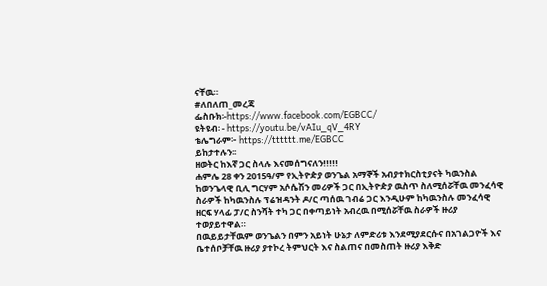ናቸዉ።
#ለበለጠ_መረጃ
ፌስቡክ፡-https://www.facebook.com/EGBCC/
ዩትዩብ፡ - https://youtu.be/vAIu_qV_4RY
ቴሌግራም፦ https://tttttt.me/EGBCC
ይከታተሉን፡፡
ዘወትር ከእኛ ጋር ስላሉ እናመሰግናለን!!!!!
ሐምሌ 28 ቀን 2015ዓ/ም የኢትዮዽያ ወንጌል አማኞች አብያተክርስቲያናት ካዉንስል ከወንጌላዊ ቢሊ ግርሃም አሶሴሽን መሪዎች ጋር በኢትዮዽያ ዉስጥ ስለሚሰሯቸዉ መንፈሳዊ ስራዎች ከካዉንስሉ ፕሬዝዳንት ዶ/ር ጣሰዉ ገብሬ ጋር እንዲሁም ከካዉንስሉ መንፈሳዊ ዘርፍ ሃላፊ ፓ/ር ስንሻት ተካ ጋር በቀጣይነት አብረዉ በሚሰሯቸዉ ስራዎች ዙሪያ ተወያይተዋል።
በዉይይታቸዉም ወንጌልን በምን አይነት ሁኔታ ለምድሪቱ እንደሚያደርሱና በአገልጋዮች እና ቤተሰቦቻቸዉ ዙሪያ ያተኮረ ትምህርት እና ስልጠና በመስጠት ዙሪያ እቅድ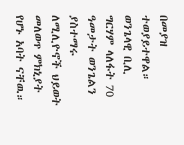በመያዝ ተወያይተዋል።
ወንጌላዊ ቢሊ ግርሃም ላለፋት 70 ዓመታት ወንጌልን ያስተማሩ ለሚሊዮኖች ህይወት መለወጥ ምክኒያት የሆኑ አባት ናቸዉ።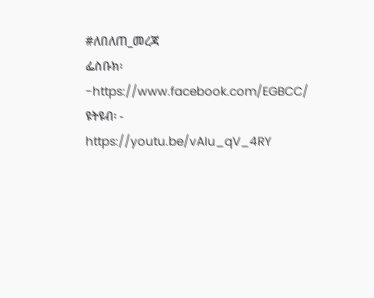#ለበለጠ_መረጃ
ፌስቡክ፡-https://www.facebook.com/EGBCC/
ዩትዩብ፡ - https://youtu.be/vAIu_qV_4RY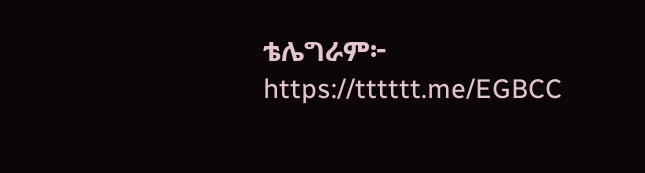ቴሌግራም፦ https://tttttt.me/EGBCC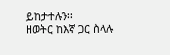ይከታተሉን፡፡
ዘወትር ከእኛ ጋር ስላሉ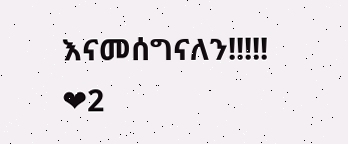እናመሰግናለን!!!!!
❤2